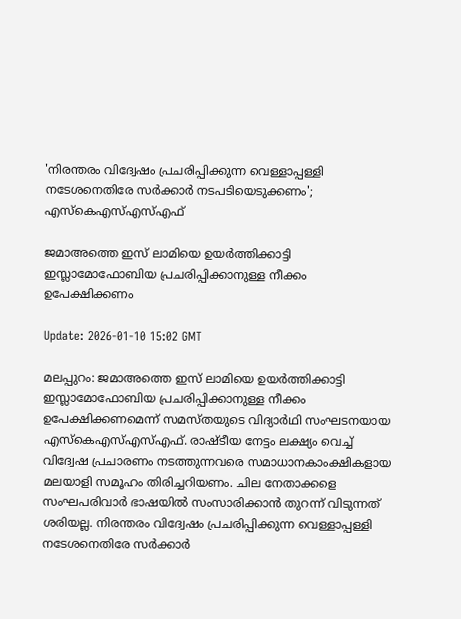'നിരന്തരം വിദ്വേഷം പ്രചരിപ്പിക്കുന്ന വെള്ളാപ്പള്ളി നടേശനെതിരേ സര്‍ക്കാര്‍ നടപടിയെടുക്കണം'; എസ്‌കെഎസ്എസ്എഫ്

ജമാഅത്തെ ഇസ് ലാമിയെ ഉയര്‍ത്തിക്കാട്ടി ഇസ്ലാമോഫോബിയ പ്രചരിപ്പിക്കാനുള്ള നീക്കം ഉപേക്ഷിക്കണം

Update: 2026-01-10 15:02 GMT

മലപ്പുറം: ജമാഅത്തെ ഇസ് ലാമിയെ ഉയര്‍ത്തിക്കാട്ടി ഇസ്ലാമോഫോബിയ പ്രചരിപ്പിക്കാനുള്ള നീക്കം ഉപേക്ഷിക്കണമെന്ന് സമസ്തയുടെ വിദ്യാര്‍ഥി സംഘടനയായ എസ്‌കെഎസ്എസ്എഫ്. രാഷ്ടീയ നേട്ടം ലക്ഷ്യം വെച്ച് വിദ്വേഷ പ്രചാരണം നടത്തുന്നവരെ സമാധാനകാംക്ഷികളായ മലയാളി സമൂഹം തിരിച്ചറിയണം. ചില നേതാക്കളെ സംഘപരിവാര്‍ ഭാഷയില്‍ സംസാരിക്കാന്‍ തുറന്ന് വിടുന്നത് ശരിയല്ല. നിരന്തരം വിദ്വേഷം പ്രചരിപ്പിക്കുന്ന വെള്ളാപ്പള്ളി നടേശനെതിരേ സര്‍ക്കാര്‍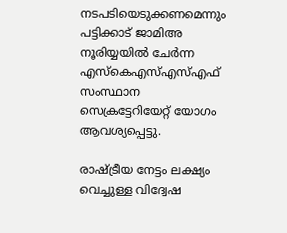നടപടിയെടുക്കണമെന്നും പട്ടിക്കാട് ജാമിഅ നൂരിയ്യയില്‍ ചേര്‍ന്ന എസ്‌കെഎസ്എസ്എഫ് സംസ്ഥാന സെക്രട്ടേറിയേറ്റ് യോഗം ആവശ്യപ്പെട്ടു.

രാഷ്ട്രീയ നേട്ടം ലക്ഷ്യം വെച്ചുള്ള വിദ്വേഷ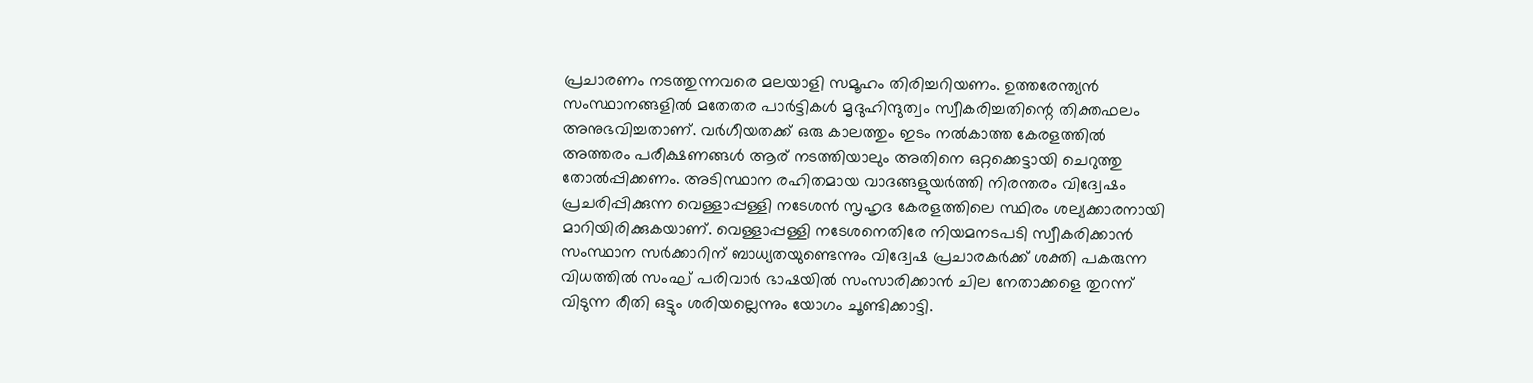പ്രചാരണം നടത്തുന്നവരെ മലയാളി സമൂഹം തിരിച്ചറിയണം. ഉത്തരേന്ത്യന്‍ സംസ്ഥാനങ്ങളില്‍ മതേതര പാര്‍ട്ടികള്‍ മൃദുഹിന്ദുത്വം സ്വീകരിച്ചതിന്റെ തിക്തഫലം അനുഭവിച്ചതാണ്. വര്‍ഗീയതക്ക് ഒരു കാലത്തും ഇടം നല്‍കാത്ത കേരളത്തില്‍ അത്തരം പരീക്ഷണങ്ങള്‍ ആര് നടത്തിയാലും അതിനെ ഒറ്റക്കെട്ടായി ചെറുത്തു തോല്‍പ്പിക്കണം. അടിസ്ഥാന രഹിതമായ വാദങ്ങളുയര്‍ത്തി നിരന്തരം വിദ്വേഷം പ്രചരിപ്പിക്കുന്ന വെള്ളാപ്പള്ളി നടേശന്‍ സൃഹൃദ കേരളത്തിലെ സ്ഥിരം ശല്യക്കാരനായി മാറിയിരിക്കുകയാണ്. വെള്ളാപ്പള്ളി നടേശനെതിരേ നിയമനടപടി സ്വീകരിക്കാന്‍ സംസ്ഥാന സര്‍ക്കാറിന് ബാധ്യതയുണ്ടെന്നും വിദ്വേഷ പ്രചാരകര്‍ക്ക് ശക്തി പകരുന്ന വിധത്തില്‍ സംഘ് പരിവാര്‍ ഭാഷയില്‍ സംസാരിക്കാന്‍ ചില നേതാക്കളെ തുറന്ന് വിടുന്ന രീതി ഒട്ടും ശരിയല്ലെന്നും യോഗം ചൂണ്ടിക്കാട്ടി.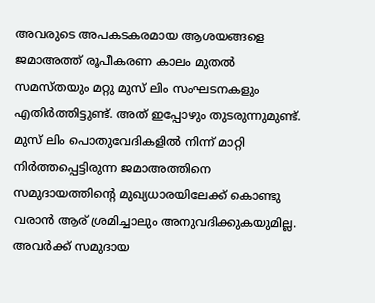അവരുടെ അപകടകരമായ ആശയങ്ങളെ ജമാഅത്ത് രൂപീകരണ കാലം മുതല്‍ സമസ്തയും മറ്റു മുസ് ലിം സംഘടനകളും എതിര്‍ത്തിട്ടുണ്ട്. അത് ഇപ്പോഴും തുടരുന്നുമുണ്ട്. മുസ് ലിം പൊതുവേദികളില്‍ നിന്ന് മാറ്റി നിര്‍ത്തപ്പെട്ടിരുന്ന ജമാഅത്തിനെ സമുദായത്തിന്റെ മുഖ്യധാരയിലേക്ക് കൊണ്ടു വരാന്‍ ആര് ശ്രമിച്ചാലും അനുവദിക്കുകയുമില്ല. അവര്‍ക്ക് സമുദായ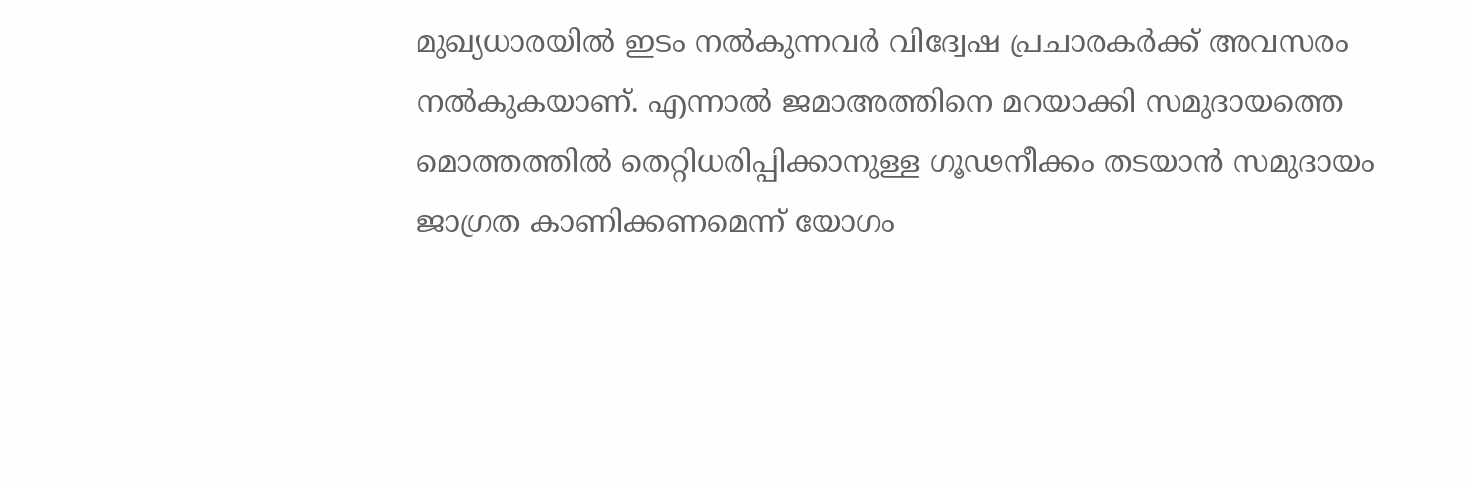മുഖ്യധാരയില്‍ ഇടം നല്‍കുന്നവര്‍ വിദ്വേഷ പ്രചാരകര്‍ക്ക് അവസരം നല്‍കുകയാണ്. എന്നാല്‍ ജമാഅത്തിനെ മറയാക്കി സമുദായത്തെ മൊത്തത്തില്‍ തെറ്റിധരിപ്പിക്കാനുള്ള ഗൂഢനീക്കം തടയാന്‍ സമുദായം ജാഗ്രത കാണിക്കണമെന്ന് യോഗം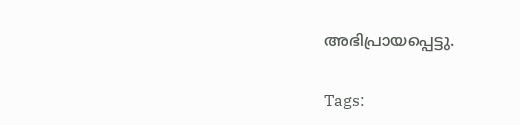അഭിപ്രായപ്പെട്ടു.

Tags: